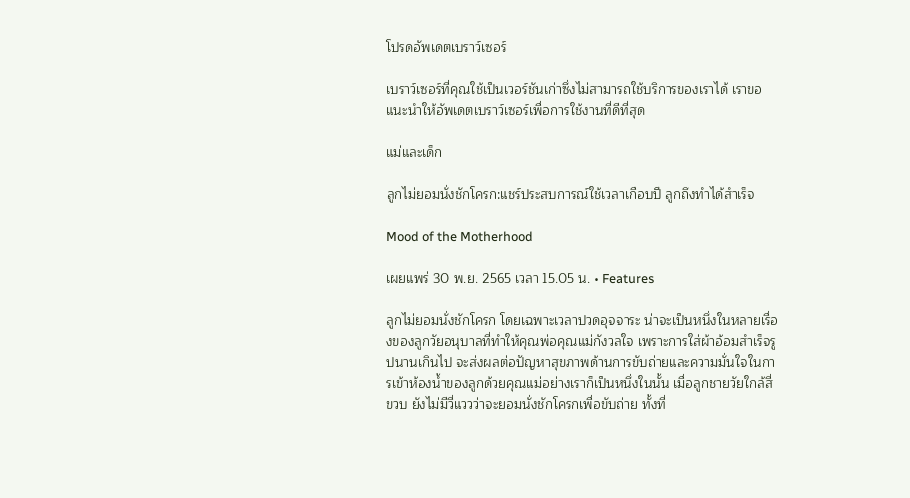โปรดอัพเดตเบราว์เซอร์

เบราว์เซอร์ที่คุณใช้เป็นเวอร์ชันเก่าซึ่งไม่สามารถใช้บริการของเราได้ เราขอแนะนำให้อัพเดตเบราว์เซอร์เพื่อการใช้งานที่ดีที่สุด

แม่และเด็ก

ลูกไม่ยอมนั่งชักโครก:แชร์ประสบการณ์ใช้เวลาเกือบปี ลูกถึงทำได้สำเร็จ

Mood of the Motherhood

เผยแพร่ 30 พ.ย. 2565 เวลา 15.05 น. • Features

ลูกไม่ยอมนั่งชักโครก โดยเฉพาะเวลาปวดอุจจาระ น่าจะเป็นหนึ่งในหลายเรื่องของลูกวัยอนุบาลที่ทำให้คุณพ่อคุณแม่กังวลใจ เพราะการใส่ผ้าอ้อมสำเร็จรูปนานเกินไป จะส่งผลต่อปัญหาสุขภาพด้านการขับถ่ายและความมั่นใจในการเข้าห้องน้ำของลูกด้วยคุณแม่อย่างเราก็เป็นหนึ่งในนั้น เมื่อลูกชายวัยใกล้สี่ขวบ ยังไม่มีวี่แววว่าจะยอมนั่งชักโครกเพื่อขับถ่าย ทั้งที่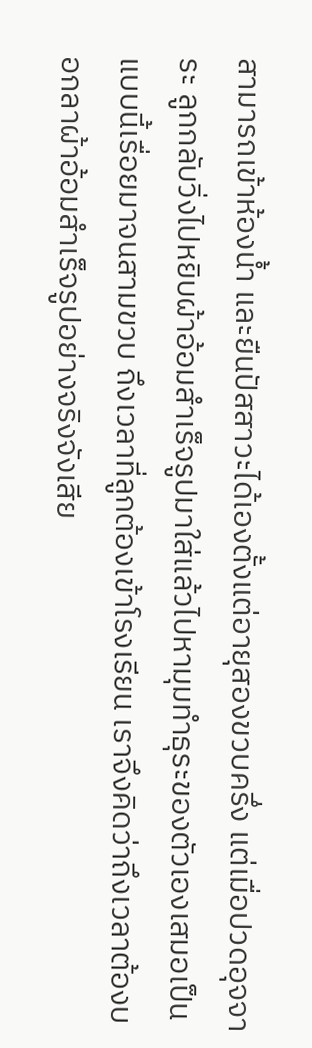สามารถเข้าห้องน้ำ และยืนปัสสาวะได้เองตั้งแต่อายุสองขวบครึ่ง แต่เมื่อปวดอุจจาระ ลูกกลับวิ่งไปหยิบผ้าอ้อมสำเร็จรูปมาใส่แล้วไปหามุมทำธุระของตัวเองเสมอเป็นแบบนี้เรื่อยมาจนสามขวบ ถึงเวลาที่ลูกต้องเข้าโรงเรียน เราจึงคิดว่าถึงเวลาต้องบอกลาผ้าอ้อมสำเร็จรูปอย่างจริงจังเสีย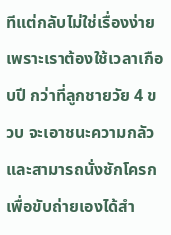ทีแต่กลับไม่ใช่เรื่องง่าย เพราะเราต้องใช้เวลาเกือบปี กว่าที่ลูกชายวัย 4 ขวบ จะเอาชนะความกลัวและสามารถนั่งชักโครกเพื่อขับถ่ายเองได้สำ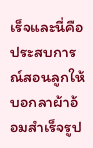เร็จและนี่คือประสบการณ์สอนลูกให้บอกลาผ้าอ้อมสำเร็จรูป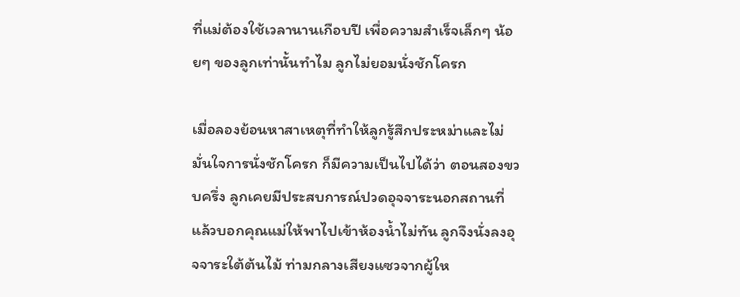ที่แม่ต้องใช้เวลานานเกือบปี เพื่อความสำเร็จเล็กๆ น้อยๆ ของลูกเท่านั้นทำไม ลูกไม่ยอมนั่งชักโครก

เมื่อลองย้อนหาสาเหตุที่ทำให้ลูกรู้สึกประหม่าและไม่มั่นใจการนั่งชักโครก ก็มีความเป็นไปได้ว่า ตอนสองขวบครึ่ง ลูกเคยมีประสบการณ์ปวดอุจจาระนอกสถานที่ แล้วบอกคุณแม่ให้พาไปเข้าห้องน้ำไม่ทัน ลูกจึงนั่งลงอุจจาระใต้ต้นไม้ ท่ามกลางเสียงแซวจากผู้ให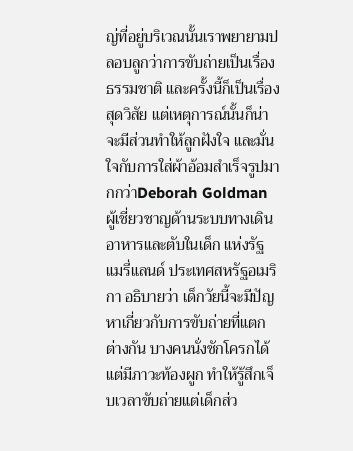ญ่ที่อยู่บริเวณนั้นเราพยายามปลอบลูกว่าการขับถ่ายเป็นเรื่องธรรมชาติ และครั้งนี้ก็เป็นเรื่องสุดวิสัย แต่เหตุการณ์นั้นก็น่าจะมีส่วนทำให้ลูกฝังใจ และมั่นใจกับการใส่ผ้าอ้อมสำเร็จรูปมากกว่าDeborah Goldman ผู้เชี่ยวชาญด้านระบบทางเดินอาหารและตับในเด็ก แห่งรัฐแมรี่แลนด์ ประเทศสหรัฐอเมริกา อธิบายว่า เด็กวัยนี้จะมีปัญหาเกี่ยวกับการขับถ่ายที่แตกต่างกัน บางคนนั่งชักโครกได้ แต่มีภาวะท้องผูก ทำให้รู้สึกเจ็บเวลาขับถ่ายแต่เด็กส่ว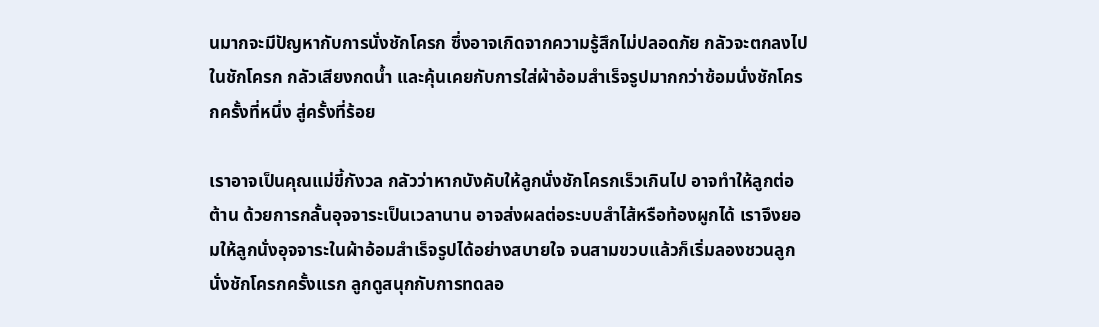นมากจะมีปัญหากับการนั่งชักโครก ซึ่งอาจเกิดจากความรู้สึกไม่ปลอดภัย กลัวจะตกลงไปในชักโครก กลัวเสียงกดน้ำ และคุ้นเคยกับการใส่ผ้าอ้อมสำเร็จรูปมากกว่าซ้อมนั่งชักโครกครั้งที่หนึ่ง สู่ครั้งที่ร้อย

เราอาจเป็นคุณแม่ขี้กังวล กลัวว่าหากบังคับให้ลูกนั่งชักโครกเร็วเกินไป อาจทำให้ลูกต่อต้าน ด้วยการกลั้นอุจจาระเป็นเวลานาน อาจส่งผลต่อระบบสำไส้หรือท้องผูกได้ เราจึงยอมให้ลูกนั่งอุจจาระในผ้าอ้อมสำเร็จรูปได้อย่างสบายใจ จนสามขวบแล้วก็เริ่มลองชวนลูกนั่งชักโครกครั้งแรก ลูกดูสนุกกับการทดลอ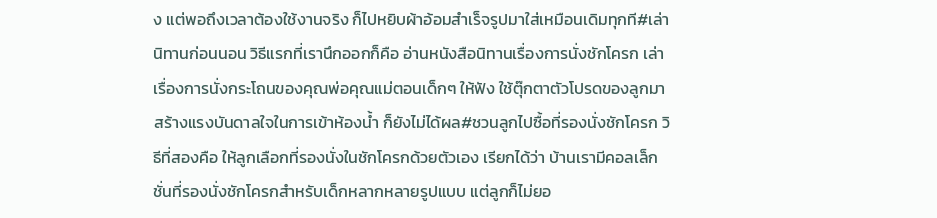ง แต่พอถึงเวลาต้องใช้งานจริง ก็ไปหยิบผ้าอ้อมสำเร็จรูปมาใส่เหมือนเดิมทุกที#เล่านิทานก่อนนอน วิธีแรกที่เรานึกออกก็คือ อ่านหนังสือนิทานเรื่องการนั่งชักโครก เล่าเรื่องการนั่งกระโถนของคุณพ่อคุณแม่ตอนเด็กๆ ให้ฟัง ใช้ตุ๊กตาตัวโปรดของลูกมาสร้างแรงบันดาลใจในการเข้าห้องน้ำ ก็ยังไม่ได้ผล#ชวนลูกไปซื้อที่รองนั่งชักโครก วิธีที่สองคือ ให้ลูกเลือกที่รองนั่งในชักโครกด้วยตัวเอง เรียกได้ว่า บ้านเรามีคอลเล็กชั่นที่รองนั่งชักโครกสำหรับเด็กหลากหลายรูปแบบ แต่ลูกก็ไม่ยอ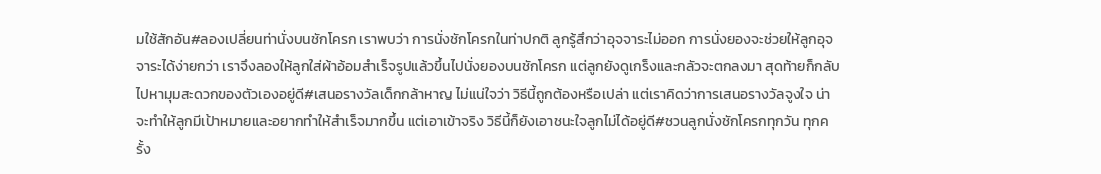มใช้สักอัน#ลองเปลี่ยนท่านั่งบนชักโครก เราพบว่า การนั่งชักโครกในท่าปกติ ลูกรู้สึกว่าอุจจาระไม่ออก การนั่งยองจะช่วยให้ลูกอุจจาระได้ง่ายกว่า เราจึงลองให้ลูกใส่ผ้าอ้อมสำเร็จรูปแล้วขึ้นไปนั่งยองบนชักโครก แต่ลูกยังดูเกร็งและกลัวจะตกลงมา สุดท้ายก็กลับไปหามุมสะดวกของตัวเองอยู่ดี#เสนอรางวัลเด็กกล้าหาญ ไม่แน่ใจว่า วิธีนี้ถูกต้องหรือเปล่า แต่เราคิดว่าการเสนอรางวัลจูงใจ น่าจะทำให้ลูกมีเป้าหมายและอยากทำให้สำเร็จมากขึ้น แต่เอาเข้าจริง วิธีนี้ก็ยังเอาชนะใจลูกไม่ได้อยู่ดี#ชวนลูกนั่งชักโครกทุกวัน ทุกครั้ง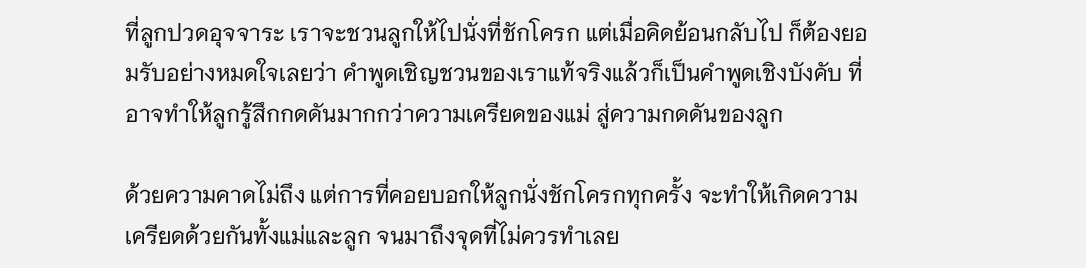ที่ลูกปวดอุจจาระ เราจะชวนลูกให้ไปนั่งที่ชักโครก แต่เมื่อคิดย้อนกลับไป ก็ต้องยอมรับอย่างหมดใจเลยว่า คำพูดเชิญชวนของเราแท้จริงแล้วก็เป็นคำพูดเชิงบังคับ ที่อาจทำให้ลูกรู้สึกกดดันมากกว่าความเครียดของแม่ สู่ความกดดันของลูก

ด้วยความคาดไม่ถึง แต่การที่คอยบอกให้ลูกนั่งชักโครกทุกครั้ง จะทำให้เกิดความเครียดด้วยกันทั้งแม่และลูก จนมาถึงจุดที่ไม่ควรทำเลย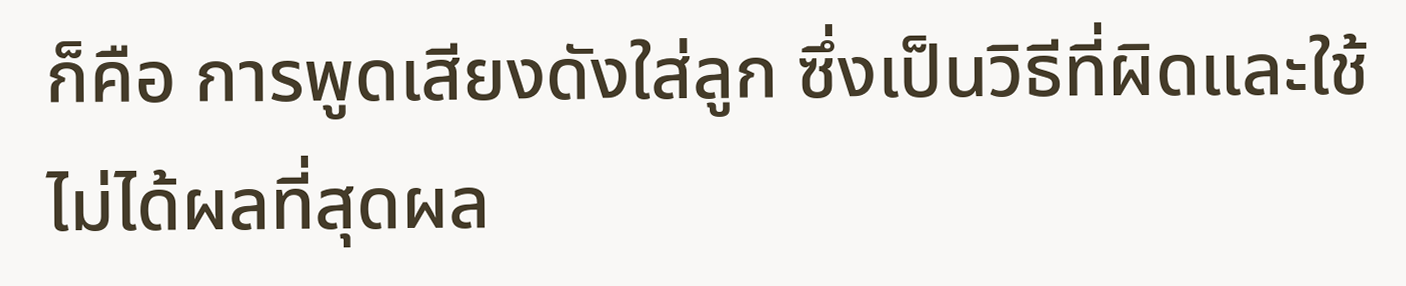ก็คือ การพูดเสียงดังใส่ลูก ซึ่งเป็นวิธีที่ผิดและใช้ไม่ได้ผลที่สุดผล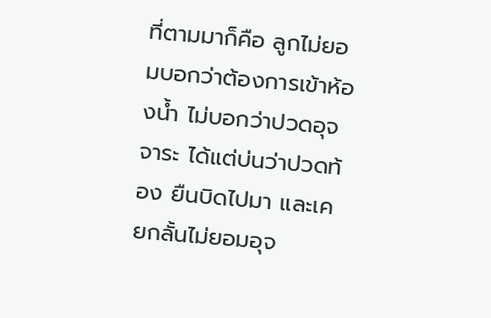ที่ตามมาก็คือ ลูกไม่ยอมบอกว่าต้องการเข้าห้องน้ำ ไม่บอกว่าปวดอุจจาระ ได้แต่บ่นว่าปวดท้อง ยืนบิดไปมา และเคยกลั้นไม่ยอมอุจ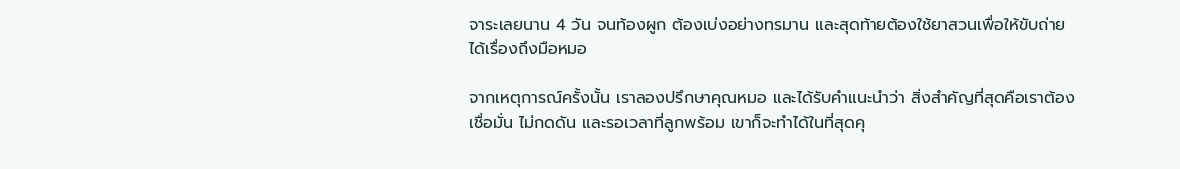จาระเลยนาน 4 วัน จนท้องผูก ต้องเบ่งอย่างทรมาน และสุดท้ายต้องใช้ยาสวนเพื่อให้ขับถ่ายได้เรื่องถึงมือหมอ

จากเหตุการณ์ครั้งนั้น เราลองปรึกษาคุณหมอ และได้รับคำแนะนำว่า สิ่งสำคัญที่สุดคือเราต้องเชื่อมั่น ไม่กดดัน และรอเวลาที่ลูกพร้อม เขาก็จะทำได้ในที่สุดคุ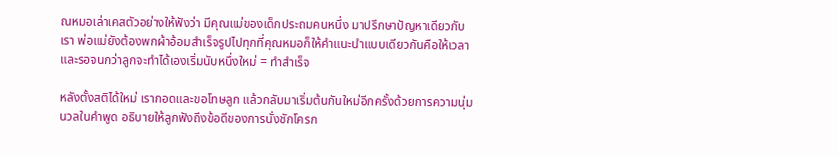ณหมอเล่าเคสตัวอย่างให้ฟังว่า มีคุณแม่ของเด็กประถมคนหนึ่ง มาปรึกษาปัญหาเดียวกับเรา พ่อแม่ยังต้องพกผ้าอ้อมสำเร็จรูปไปทุกที่คุณหมอก็ให้คำแนะนำแบบเดียวกันคือให้เวลาและรอจนกว่าลูกจะทำได้เองเริ่มนับหนึ่งใหม่ = ทำสำเร็จ

หลังตั้งสติได้ใหม่ เรากอดและขอโทษลูก แล้วกลับมาเริ่มต้นกันใหม่อีกครั้งด้วยการความนุ่มนวลในคำพูด อธิบายให้ลูกฟังถึงข้อดีของการนั่งชักโครก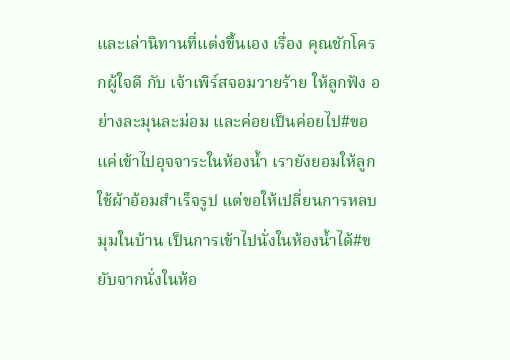และเล่านิทานที่แต่งขึ้นเอง เรื่อง คุณชักโครกผู้ใจดี กับ เจ้าเพิร์สจอมวายร้าย ให้ลูกฟัง อย่างละมุนละม่อม และค่อยเป็นค่อยไป#ขอแค่เข้าไปอุจจาระในห้องน้ำ เรายังยอมให้ลูกใช้ผ้าอ้อมสำเร็จรูป แต่ขอให้เปลี่ยนการหลบมุมในบ้าน เป็นการเข้าไปนั่งในห้องน้ำได้#ขยับจากนั่งในห้อ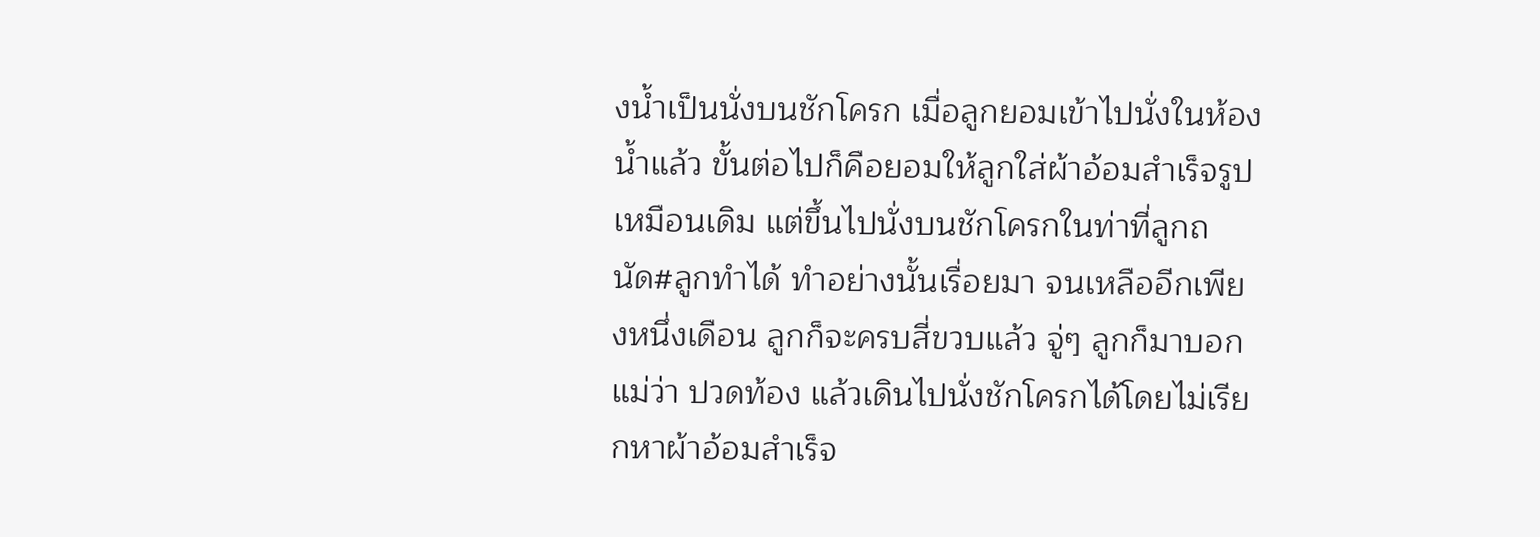งน้ำเป็นนั่งบนชักโครก เมื่อลูกยอมเข้าไปนั่งในห้องน้ำแล้ว ขั้นต่อไปก็คือยอมให้ลูกใส่ผ้าอ้อมสำเร็จรูปเหมือนเดิม แต่ขึ้นไปนั่งบนชักโครกในท่าที่ลูกถนัด#ลูกทำได้ ทำอย่างนั้นเรื่อยมา จนเหลืออีกเพียงหนึ่งเดือน ลูกก็จะครบสี่ขวบแล้ว จู่ๆ ลูกก็มาบอกแม่ว่า ปวดท้อง แล้วเดินไปนั่งชักโครกได้โดยไม่เรียกหาผ้าอ้อมสำเร็จ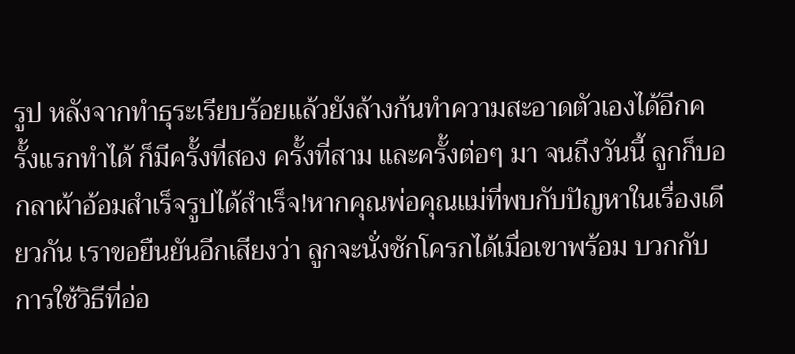รูป หลังจากทำธุระเรียบร้อยแล้วยังล้างก้นทำความสะอาดตัวเองได้อีกครั้งแรกทำได้ ก็มีครั้งที่สอง ครั้งที่สาม และครั้งต่อๆ มา จนถึงวันนี้ ลูกก็บอกลาผ้าอ้อมสำเร็จรูปได้สำเร็จ!หากคุณพ่อคุณแม่ที่พบกับปัญหาในเรื่องเดียวกัน เราขอยืนยันอีกเสียงว่า ลูกจะนั่งชักโครกได้เมื่อเขาพร้อม บวกกับการใช้วิธีที่อ่อ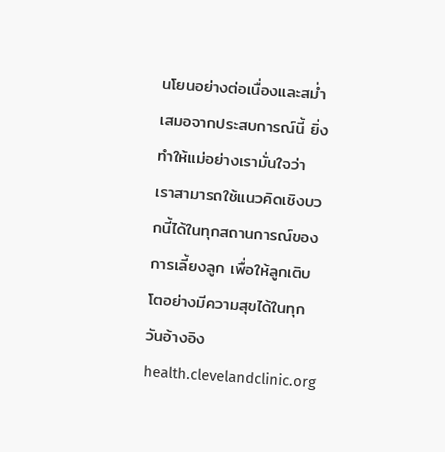นโยนอย่างต่อเนื่องและสม่ำเสมอจากประสบการณ์นี้ ยิ่งทำให้แม่อย่างเรามั่นใจว่า เราสามารถใช้แนวคิดเชิงบวกนี้ได้ในทุกสถานการณ์ของการเลี้ยงลูก เพื่อให้ลูกเติบโตอย่างมีความสุขได้ในทุกวันอ้างอิงhealth.clevelandclinic.org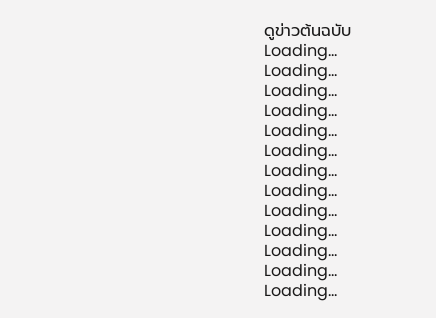ดูข่าวต้นฉบับ
Loading...
Loading...
Loading...
Loading...
Loading...
Loading...
Loading...
Loading...
Loading...
Loading...
Loading...
Loading...
Loading...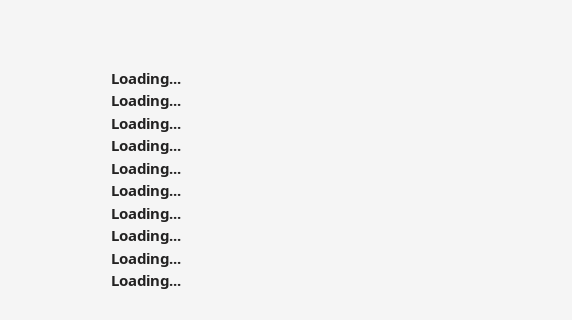Loading...
Loading...
Loading...
Loading...
Loading...
Loading...
Loading...
Loading...
Loading...
Loading...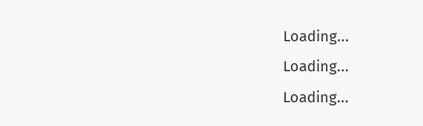Loading...
Loading...
Loading...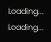Loading...
Loading...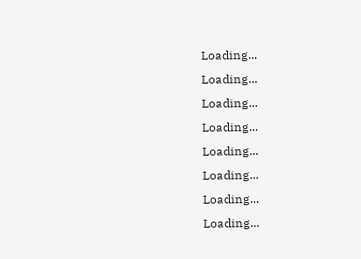Loading...
Loading...
Loading...
Loading...
Loading...
Loading...
Loading...
Loading...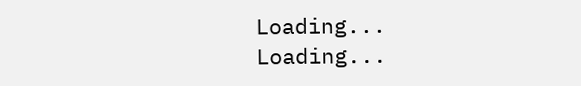Loading...
Loading...